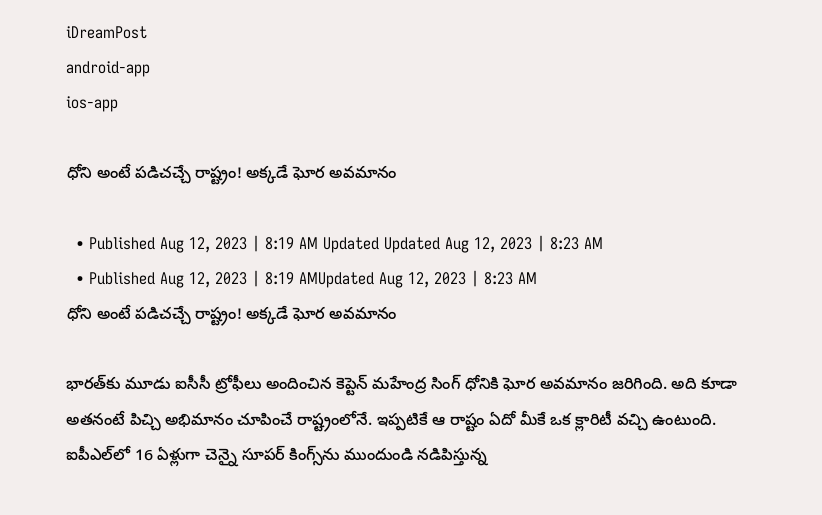iDreamPost
android-app
ios-app

ధోని అంటే పడిచచ్చే రాష్ట్రం! అక్కడే ఘోర అవమానం

  • Published Aug 12, 2023 | 8:19 AM Updated Updated Aug 12, 2023 | 8:23 AM
  • Published Aug 12, 2023 | 8:19 AMUpdated Aug 12, 2023 | 8:23 AM
ధోని అంటే పడిచచ్చే రాష్ట్రం! అక్కడే ఘోర అవమానం

భారత్‌కు మూడు ఐసీసీ ట్రోఫీలు అందించిన కెప్టెన్‌ మహేంద్ర సింగ్‌ ధోనికి ఘోర అవమానం జరిగింది. అది కూడా అతనంటే పిచ్చి అభిమానం చూపించే రాష్ట్రంలోనే. ఇప్పటికే ఆ రాష్టం ఏదో మీకే ఒక క్లారిటీ వచ్చి ఉంటుంది. ఐపీఎల్‌లో 16 ఏళ్లుగా చెన్నై సూపర్‌ కింగ్స్‌ను ముందుండి నడిపిస్తున్న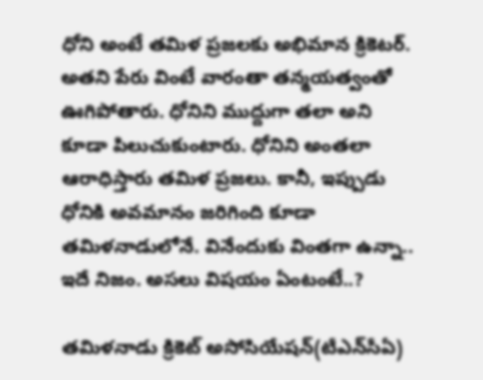ధోని అంటే తమిళ ప్రజలకు అభిమాన క్రికెటర్‌. అతని పేరు వింటే వారంతా తన్మయత్వంతో ఊగిపోతారు. ధోనిని ముద్దుగా తలా అని కూడా పిలుచుకుంటారు. ధోనిని అంతలా ఆరాధిస్తారు తమిళ ప్రజలు. కానీ, ఇప్పుడు ధోనికి అవమానం జరిగింది కూడా తమిళనాడులోనే. వినేందుకు వింతగా ఉన్నా.. ఇదే నిజం. అసలు విషయం ఏంటంటే..?

తమిళనాడు క్రికెట్ అసోసియేషన్(టీఎన్‌సీఏ)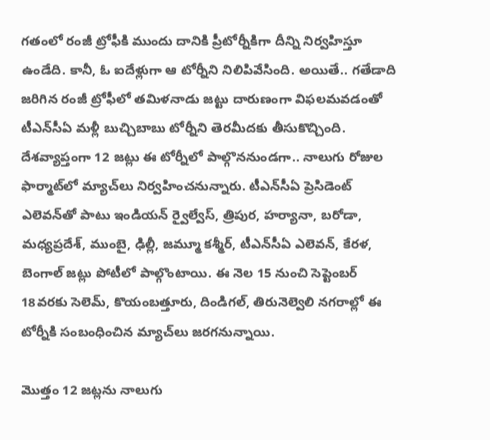గతంలో రంజీ ట్రోఫీకి ముందు దానికి ప్రీటోర్నీకిగా దీన్ని నిర్వహిస్తూ ఉండేది. కానీ, ఓ ఐదేళ్లుగా ఆ టోర్నీని నిలిపివేసింది. అయితే.. గతేడాది జరిగిన రంజీ ట్రోఫీలో తమిళనాడు జట్టు దారుణంగా విఫలమవడంతో టీఎన్‌సీఏ మళ్లీ బుచ్చిబాబు టోర్నీని తెరమీదకు తీసుకొచ్చింది. దేశవ్యాప్తంగా 12 జట్లు ఈ టోర్నీలో పాల్గొననుండగా.. నాలుగు రోజుల ఫార్మాట్‌లో మ్యాచ్‌లు నిర్వహించనున్నారు. టీఎన్‌సీఏ ప్రెసిడెంట్ ఎలెవన్‌తో పాటు ఇండియన్ ర్వైల్వేస్, త్రిపుర, హర్యానా, బరోడా, మధ్యప్రదేశ్, ముంబై, ఢిల్లీ, జమ్మూ కశ్మీర్, టీఎన్‌సీఏ ఎలెవన్, కేరళ, బెంగాల్ జట్లు పోటీలో పాల్గొంటాయి. ఈ నెల 15 నుంచి సెప్టెంబర్ 18వరకు సెలెమ్, కొయంబత్తూరు, దిండిగల్, తిరునెల్వెలి నగరాల్లో ఈ టోర్నీకి సంబంధించిన మ్యాచ్‌లు జరగనున్నాయి.

మొత్తం 12 జట్లను నాలుగు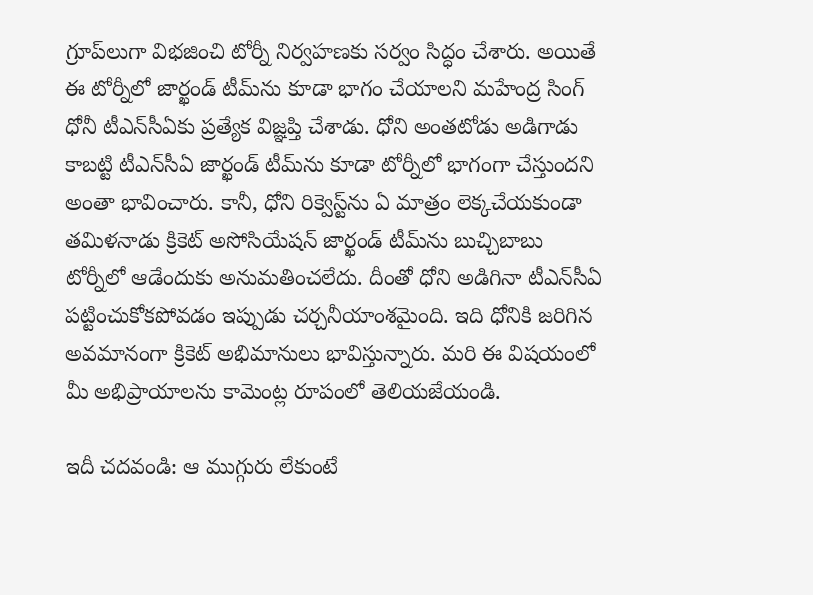గ్రూప్‌లుగా విభజించి టోర్నీ నిర్వహణకు సర్వం సిద్ధం చేశారు. అయితే ఈ టోర్నీలో జార్ఖండ్ టీమ్‌ను కూడా భాగం చేయాలని మహేంద్ర సింగ్ ధోనీ టీఎన్‌సీఏకు ప్రత్యేక విజ్ఞప్తి చేశాడు. ధోని అంతటోడు అడిగాడు కాబట్టి టీఎన్‌సీఏ జార్ఖండ్‌ టీమ్‌ను కూడా టోర్నీలో భాగంగా చేస్తుందని అంతా భావించారు. కానీ, ధోని రిక్వెస్ట్‌ను ఏ మాత్రం లెక్కచేయకుండా తమిళనాడు క్రికెట్ అసోసియేషన్ జార్ఖండ్‌ టీమ్‌ను బుచ్చిబాబు టోర్నీలో ఆడేందుకు అనుమతించలేదు. దీంతో ధోని అడిగినా టీఎన్‌సీఏ పట్టించుకోకపోవడం ఇప్పుడు చర్చనీయాంశమైంది. ఇది ధోనికి జరిగిన అవమానంగా క్రికెట్‌ అభిమానులు భావిస్తున్నారు. మరి ఈ విషయంలో మీ అభిప్రాయాలను కామెంట్ల రూపంలో తెలియజేయండి.

ఇదీ చదవండి: ఆ ముగ్గురు లేకుంటే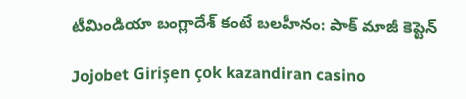టీమిండియా బంగ్లాదేశ్ కంటే బలహీనం: పాక్ మాజీ కెప్టెన్

Jojobet Girişen çok kazandiran casino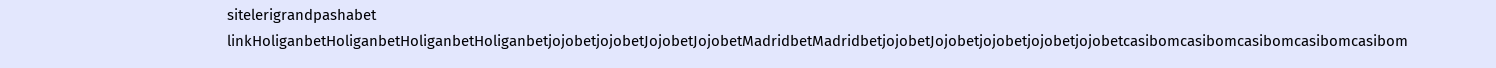sitelerigrandpashabet linkHoliganbetHoliganbetHoliganbetHoliganbetjojobetjojobetJojobetJojobetMadridbetMadridbetjojobetJojobetjojobetjojobetjojobetcasibomcasibomcasibomcasibomcasibom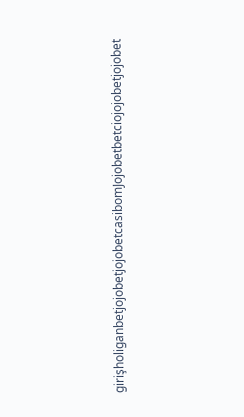girişholiganbetjojobetjojobetcasibomJojobetbetciojojobetjojobet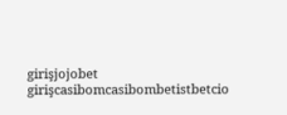girişjojobet girişcasibomcasibombetistbetcio